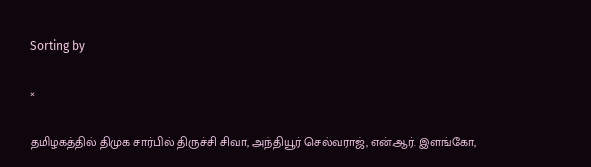Sorting by

×

தமிழகத்தில் திமுக சார்பில் திருச்சி சிவா, அந்தியூர் செல்வராஜ், என்.ஆர். இளங்கோ,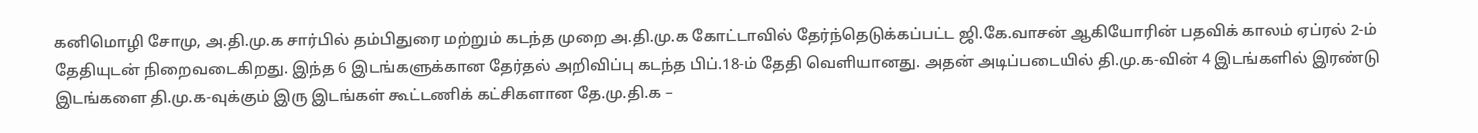கனிமொழி சோமு, அ.தி.மு.க சார்பில் தம்பிதுரை மற்றும் கடந்த முறை அ.தி.மு.க கோட்டாவில் தேர்ந்தெடுக்கப்பட்ட ஜி.கே.வாசன் ஆகியோரின் பதவிக் காலம் ஏப்ரல் 2-ம் தேதியுடன் நிறைவடைகிறது. இந்த 6 இடங்களுக்கான தேர்தல் அறிவிப்பு கடந்த பிப்.18-ம் தேதி வெளியானது. அதன் அடிப்படையில் தி.மு.க-வின் 4 இடங்களில் இரண்டு இடங்களை தி.மு.க-வுக்கும் இரு இடங்கள் கூட்டணிக் கட்சிகளான தே.மு.தி.க –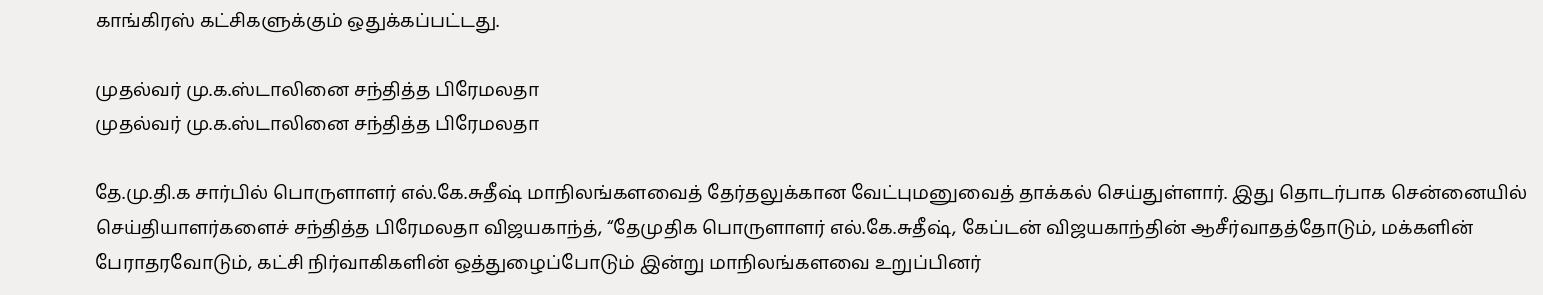காங்கிரஸ் கட்சிகளுக்கும் ஒதுக்கப்பட்டது.

முதல்வர் மு.க.ஸ்டாலினை சந்தித்த பிரேமலதா
முதல்வர் மு.க.ஸ்டாலினை சந்தித்த பிரேமலதா

தே.மு.தி.க சார்பில் பொருளாளர் எல்.கே.சுதீஷ் மாநிலங்களவைத் தேர்தலுக்கான வேட்புமனுவைத் தாக்கல் செய்துள்ளார். இது தொடர்பாக சென்னையில் செய்தியாளர்களைச் சந்தித்த பிரேமலதா விஜயகாந்த், “தேமுதிக பொருளாளர் எல்.கே.சுதீஷ், கேப்டன் விஜயகாந்தின் ஆசீர்வாதத்தோடும், மக்களின் பேராதரவோடும், கட்சி நிர்வாகிகளின் ஒத்துழைப்போடும் இன்று மாநிலங்களவை உறுப்பினர்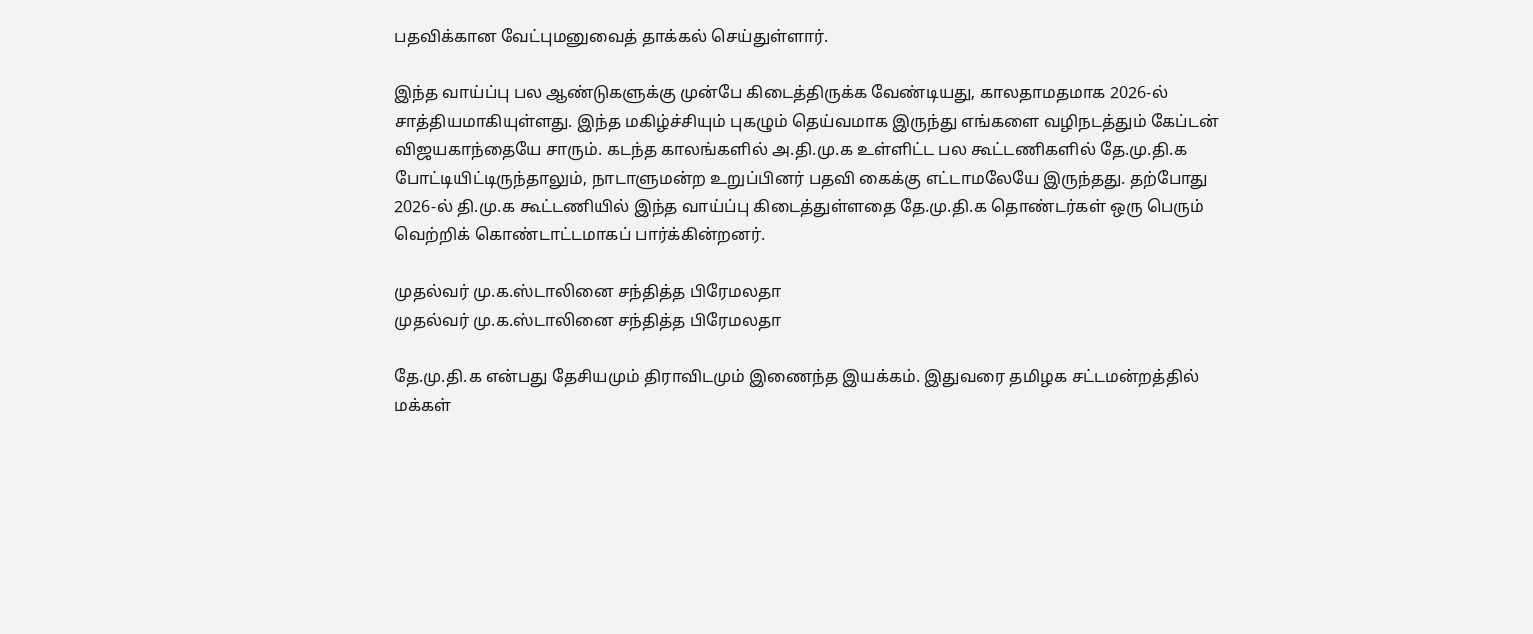பதவிக்கான வேட்புமனுவைத் தாக்கல் செய்துள்ளார்.

இந்த வாய்ப்பு பல ஆண்டுகளுக்கு முன்பே கிடைத்திருக்க வேண்டியது, காலதாமதமாக 2026-ல் சாத்தியமாகியுள்ளது. இந்த மகிழ்ச்சியும் புகழும் தெய்வமாக இருந்து எங்களை வழிநடத்தும் கேப்டன் விஜயகாந்தையே சாரும். கடந்த காலங்களில் அ.தி.மு.க உள்ளிட்ட பல கூட்டணிகளில் தே.மு.தி.க போட்டியிட்டிருந்தாலும், நாடாளுமன்ற உறுப்பினர் பதவி கைக்கு எட்டாமலேயே இருந்தது. தற்போது 2026-ல் தி.மு.க கூட்டணியில் இந்த வாய்ப்பு கிடைத்துள்ளதை தே.மு.தி.க தொண்டர்கள் ஒரு பெரும் வெற்றிக் கொண்டாட்டமாகப் பார்க்கின்றனர்.

முதல்வர் மு.க.ஸ்டாலினை சந்தித்த பிரேமலதா
முதல்வர் மு.க.ஸ்டாலினை சந்தித்த பிரேமலதா

தே.மு.தி.க என்பது தேசியமும் திராவிடமும் இணைந்த இயக்கம். இதுவரை தமிழக சட்டமன்றத்தில் மக்கள்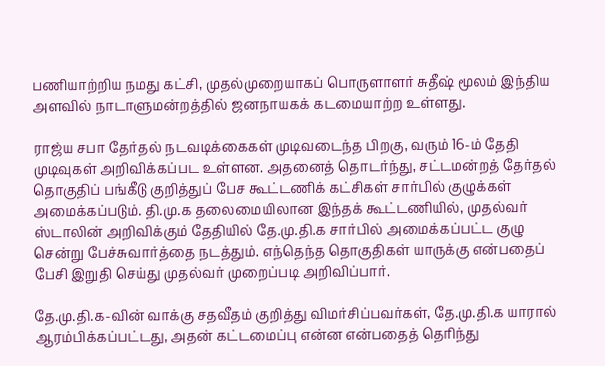பணியாற்றிய நமது கட்சி, முதல்முறையாகப் பொருளாளர் சுதீஷ் மூலம் இந்திய அளவில் நாடாளுமன்றத்தில் ஜனநாயகக் கடமையாற்ற உள்ளது.

ராஜ்ய சபா தேர்தல் நடவடிக்கைகள் முடிவடைந்த பிறகு, வரும் 16-ம் தேதி முடிவுகள் அறிவிக்கப்பட உள்ளன. அதனைத் தொடர்ந்து, சட்டமன்றத் தேர்தல் தொகுதிப் பங்கீடு குறித்துப் பேச கூட்டணிக் கட்சிகள் சார்பில் குழுக்கள் அமைக்கப்படும். தி.மு.க தலைமையிலான இந்தக் கூட்டணியில், முதல்வர் ஸ்டாலின் அறிவிக்கும் தேதியில் தே.மு.தி.க சார்பில் அமைக்கப்பட்ட குழு சென்று பேச்சுவார்த்தை நடத்தும். எந்தெந்த தொகுதிகள் யாருக்கு என்பதைப் பேசி இறுதி செய்து முதல்வர் முறைப்படி அறிவிப்பார்.

தே.மு.தி.க-வின் வாக்கு சதவீதம் குறித்து விமர்சிப்பவர்கள், தே.மு.தி.க யாரால் ஆரம்பிக்கப்பட்டது, அதன் கட்டமைப்பு என்ன என்பதைத் தெரிந்து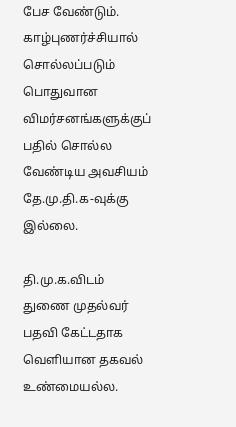பேச வேண்டும். காழ்புணர்ச்சியால் சொல்லப்படும் பொதுவான விமர்சனங்களுக்குப் பதில் சொல்ல வேண்டிய அவசியம் தே.மு.தி.க-வுக்கு இல்லை.

தி.மு.க.விடம் துணை முதல்வர் பதவி கேட்டதாக வெளியான தகவல் உண்மையல்ல.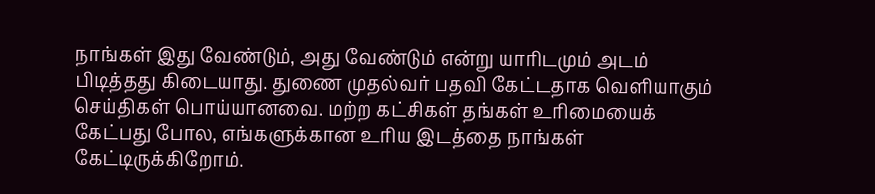நாங்கள் இது வேண்டும், அது வேண்டும் என்று யாரிடமும் அடம் பிடித்தது கிடையாது. துணை முதல்வர் பதவி கேட்டதாக வெளியாகும் செய்திகள் பொய்யானவை. மற்ற கட்சிகள் தங்கள் உரிமையைக் கேட்பது போல, எங்களுக்கான உரிய இடத்தை நாங்கள் கேட்டிருக்கிறோம்.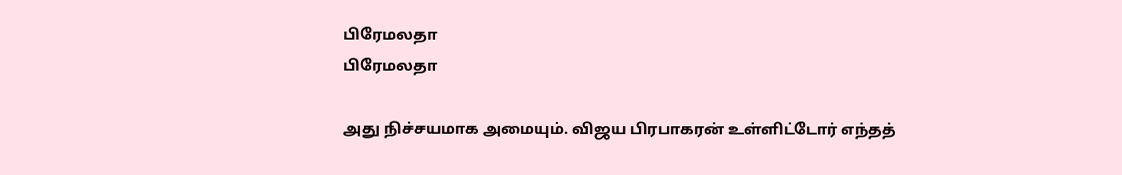பிரேமலதா
பிரேமலதா

அது நிச்சயமாக அமையும். விஜய பிரபாகரன் உள்ளிட்டோர் எந்தத்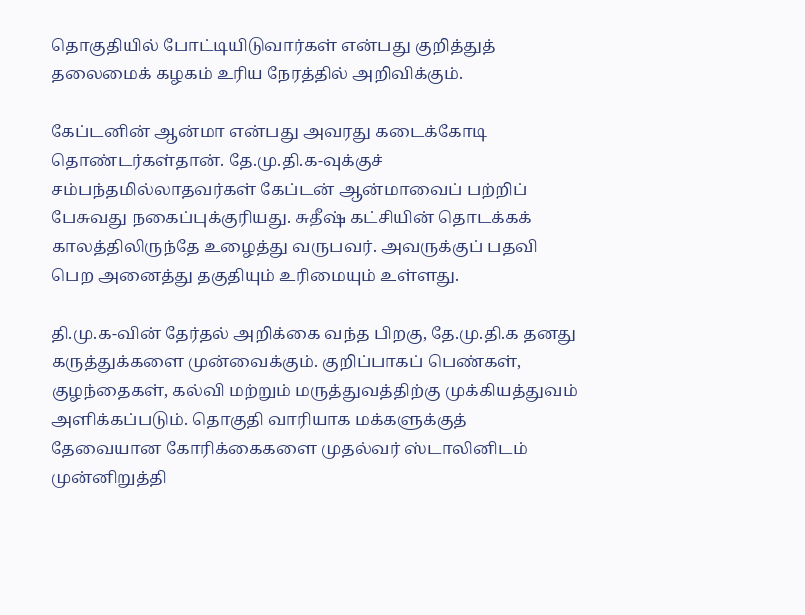தொகுதியில் போட்டியிடுவார்கள் என்பது குறித்துத் தலைமைக் கழகம் உரிய நேரத்தில் அறிவிக்கும்.

கேப்டனின் ஆன்மா என்பது அவரது கடைக்கோடி தொண்டர்கள்தான். தே.மு.தி.க-வுக்குச் சம்பந்தமில்லாதவர்கள் கேப்டன் ஆன்மாவைப் பற்றிப் பேசுவது நகைப்புக்குரியது. சுதீஷ் கட்சியின் தொடக்கக் காலத்திலிருந்தே உழைத்து வருபவர். அவருக்குப் பதவி பெற அனைத்து தகுதியும் உரிமையும் உள்ளது.

தி.மு.க-வின் தேர்தல் அறிக்கை வந்த பிறகு, தே.மு.தி.க தனது கருத்துக்களை முன்வைக்கும். குறிப்பாகப் பெண்கள், குழந்தைகள், கல்வி மற்றும் மருத்துவத்திற்கு முக்கியத்துவம் அளிக்கப்படும். தொகுதி வாரியாக மக்களுக்குத் தேவையான கோரிக்கைகளை முதல்வர் ஸ்டாலினிடம் முன்னிறுத்தி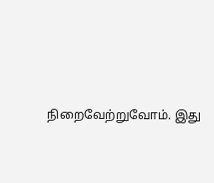நிறைவேற்றுவோம். இது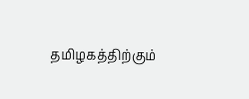தமிழகத்திற்கும்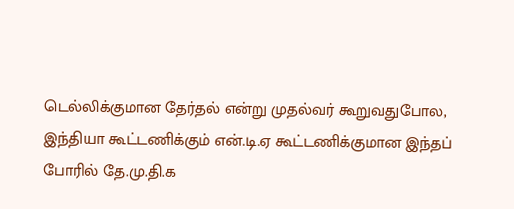டெல்லிக்குமான தேர்தல் என்று முதல்வர் கூறுவதுபோல, இந்தியா கூட்டணிக்கும் என்.டி.ஏ கூட்டணிக்குமான இந்தப் போரில் தே.மு.தி.க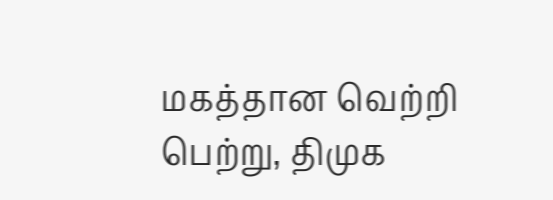மகத்தான வெற்றி பெற்று, திமுக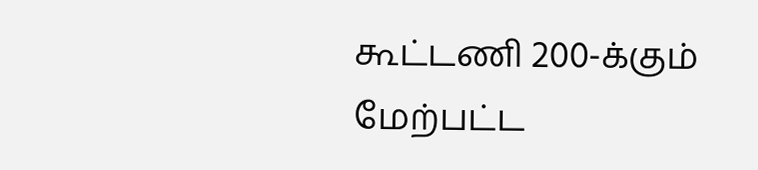கூட்டணி 200-க்கும் மேற்பட்ட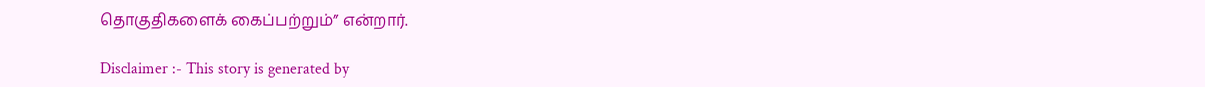தொகுதிகளைக் கைப்பற்றும்” என்றார்.

Disclaimer :- This story is generated by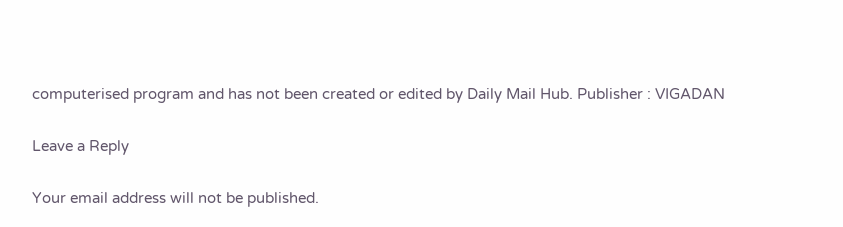computerised program and has not been created or edited by Daily Mail Hub. Publisher : VIGADAN

Leave a Reply

Your email address will not be published.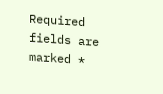Required fields are marked *